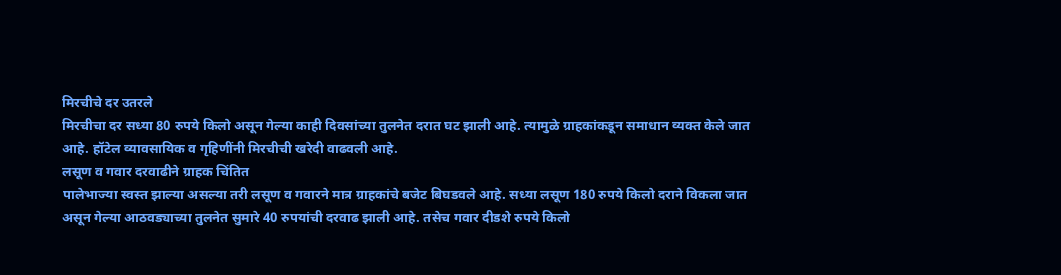मिरचीचे दर उतरले
मिरचीचा दर सध्या 80 रुपये किलो असून गेल्या काही दिवसांच्या तुलनेत दरात घट झाली आहे. त्यामुळे ग्राहकांकडून समाधान व्यक्त केले जात आहे. हॉटेल व्यावसायिक व गृहिणींनी मिरचीची खरेदी वाढवली आहे.
लसूण व गवार दरवाढीने ग्राहक चिंतित
पालेभाज्या स्वस्त झाल्या असल्या तरी लसूण व गवारने मात्र ग्राहकांचे बजेट बिघडवले आहे. सध्या लसूण 180 रुपये किलो दराने विकला जात असून गेल्या आठवड्याच्या तुलनेत सुमारे 40 रुपयांची दरवाढ झाली आहे. तसेच गवार दीडशे रुपये किलो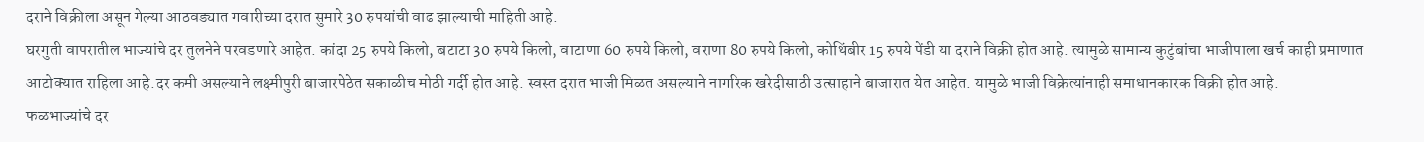दराने विक्रीला असून गेल्या आठवड्यात गवारीच्या दरात सुमारे 30 रुपयांची वाढ झाल्याची माहिती आहे.
घरगुती वापरातील भाज्यांचे दर तुलनेने परवडणारे आहेत. कांदा 25 रुपये किलो, बटाटा 30 रुपये किलो, वाटाणा 60 रुपये किलो, वराणा 80 रुपये किलो, कोथिंबीर 15 रुपये पेंडी या दराने विक्री होत आहे. त्यामुळे सामान्य कुटुंबांचा भाजीपाला खर्च काही प्रमाणात आटोक्यात राहिला आहे.दर कमी असल्याने लक्ष्मीपुरी बाजारपेठेत सकाळीच मोठी गर्दी होत आहे. स्वस्त दरात भाजी मिळत असल्याने नागरिक खरेदीसाठी उत्साहाने बाजारात येत आहेत. यामुळे भाजी विक्रेत्यांनाही समाधानकारक विक्री होत आहे.
फळभाज्यांचे दर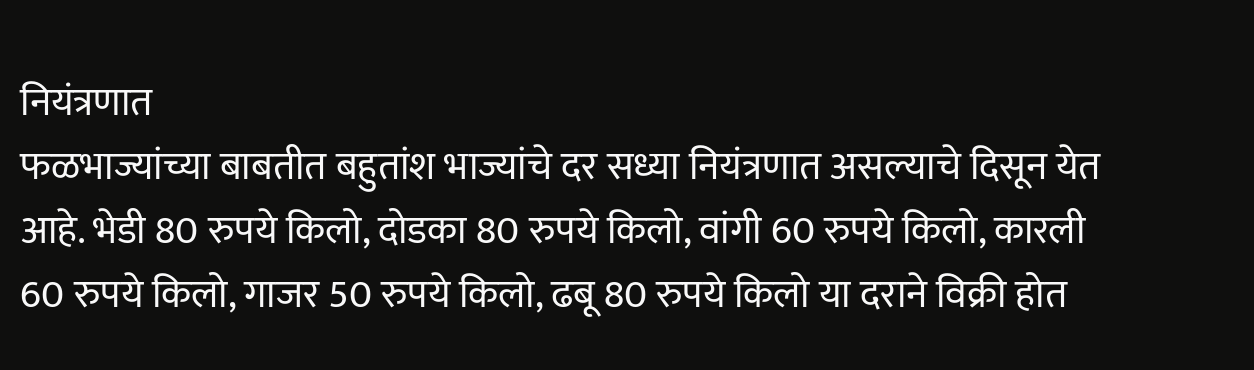नियंत्रणात
फळभाज्यांच्या बाबतीत बहुतांश भाज्यांचे दर सध्या नियंत्रणात असल्याचे दिसून येत आहे. भेडी 80 रुपये किलो, दोडका 80 रुपये किलो, वांगी 60 रुपये किलो, कारली 60 रुपये किलो, गाजर 50 रुपये किलो, ढबू 80 रुपये किलो या दराने विक्री होत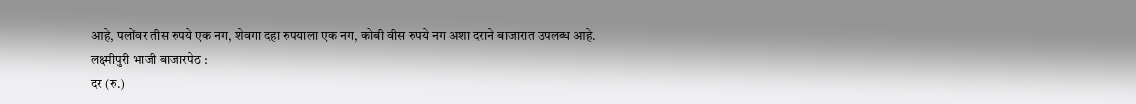आहे, पलोंवर तीस रुपये एक नग, शेवगा दहा रुपयाला एक नग, कोबी वीस रुपये नग अशा दराने बाजारात उपलब्ध आहे.
लक्ष्मीपुरी भाजी बाजारपेठ :
दर (रु.)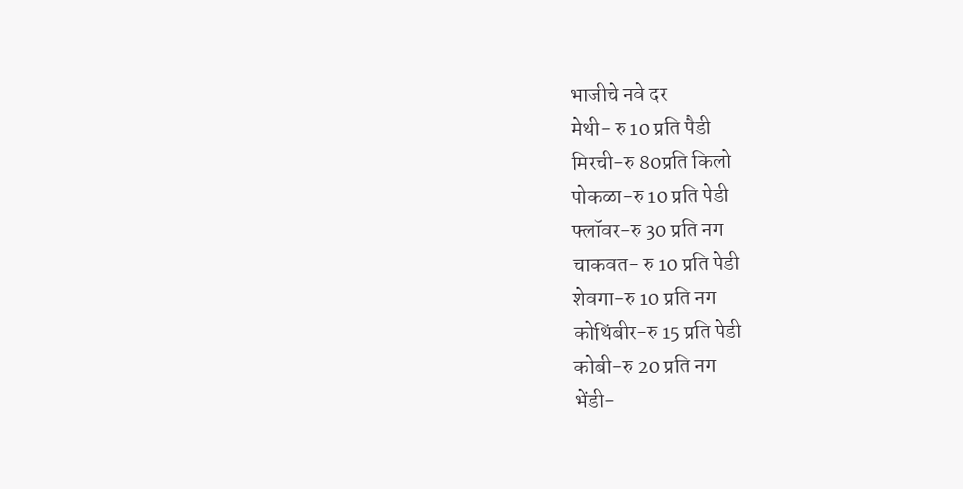भाजीचे नवे दर
मेथी- रु 10 प्रति पैडी
मिरची-रु 80प्रति किलो
पोकळा-रु 10 प्रति पेडी
फ्लॉवर-रु 30 प्रति नग
चाकवत- रु 10 प्रति पेडी
शेवगा-रु 10 प्रति नग
कोथिंबीर-रु 15 प्रति पेडी
कोबी-रु 20 प्रति नग
भेंडी-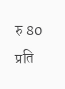रु 80 प्रति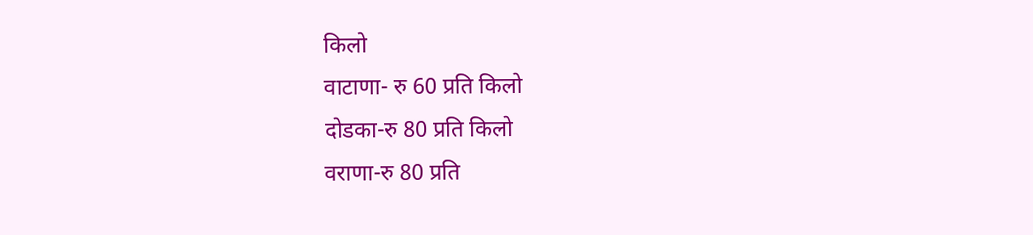किलो
वाटाणा- रु 60 प्रति किलो
दोडका-रु 80 प्रति किलो
वराणा-रु 80 प्रति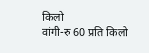किलो
वांगी-रु 60 प्रति किलो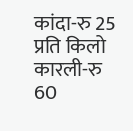कांदा-रु 25 प्रति किलो
कारली-रु 60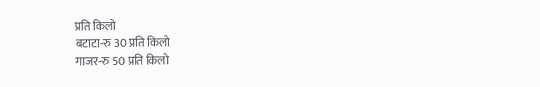प्रति किलो
बटाटा-रु 30 प्रति किलो
गाजर-रु 50 प्रति किलो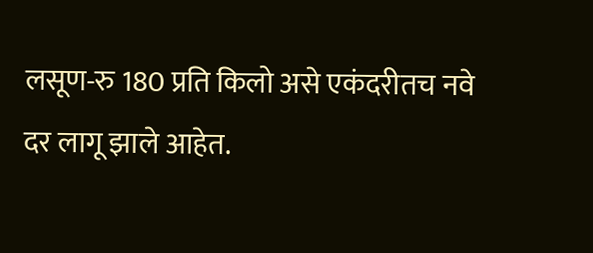लसूण-रु 180 प्रति किलो असे एकंदरीतच नवे दर लागू झाले आहेत.